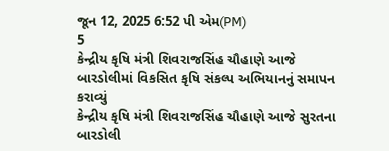જૂન 12, 2025 6:52 પી એમ(PM)
5
કેન્દ્રીય કૃષિ મંત્રી શિવરાજસિંહ ચૌહાણે આજે બારડોલીમાં વિકસિત કૃષિ સંકલ્પ અભિયાનનું સમાપન કરાવ્યું
કેન્દ્રીય કૃષિ મંત્રી શિવરાજસિંહ ચૌહાણે આજે સુરતના બારડોલી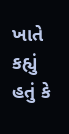ખાતે કહ્યું હતું કે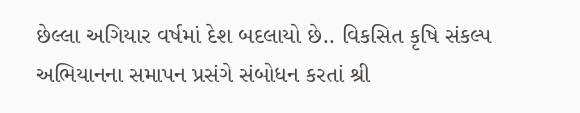છેલ્લા અગિયાર વર્ષમાં દેશ બદલાયો છે.. વિકસિત કૃષિ સંકલ્પ અભિયાનના સમાપન પ્રસંગે સંબોધન કરતાં શ્રી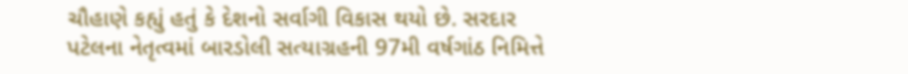ચૌહાણે કહ્યું હતું કે દેશનો સર્વાગી વિકાસ થયો છે. સરદાર પટેલના નેતૃત્વમાં બારડોલી સત્યાગ્રહની 97મી વર્ષગાંઠ નિમિત્તે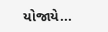યોજાયે...